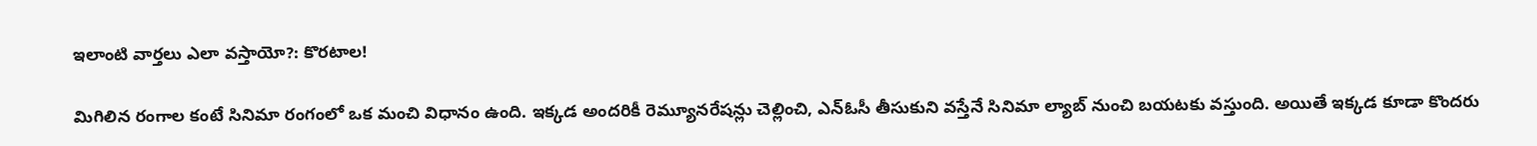ఇలాంటి వార్తలు ఎలా వస్తాయో?: కొరటాల!

మిగిలిన రంగాల కంటే సినిమా రంగంలో ఒక మంచి విధానం ఉంది. ఇక్కడ అందరికీ రెమ్యూనరేషన్లు చెల్లించి, ఎన్ఓసీ తీసుకుని వస్తేనే సినిమా ల్యాబ్ నుంచి బయటకు వస్తుంది. అయితే ఇక్కడ కూడా కొందరు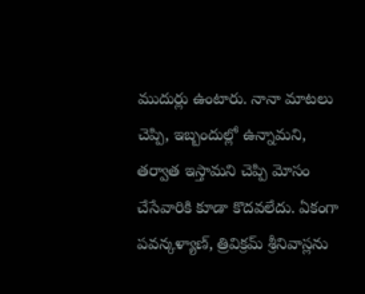ముదుర్లు ఉంటారు. నానా మాటలు చెప్పి, ఇబ్బందుల్లో ఉన్నామని, తర్వాత ఇస్తామని చెప్పి మోసం చేసేవారికి కూడా కొదవలేదు. ఏకంగా పవన్కళ్యాణ్, త్రివిక్రమ్ శ్రీనివాస్లను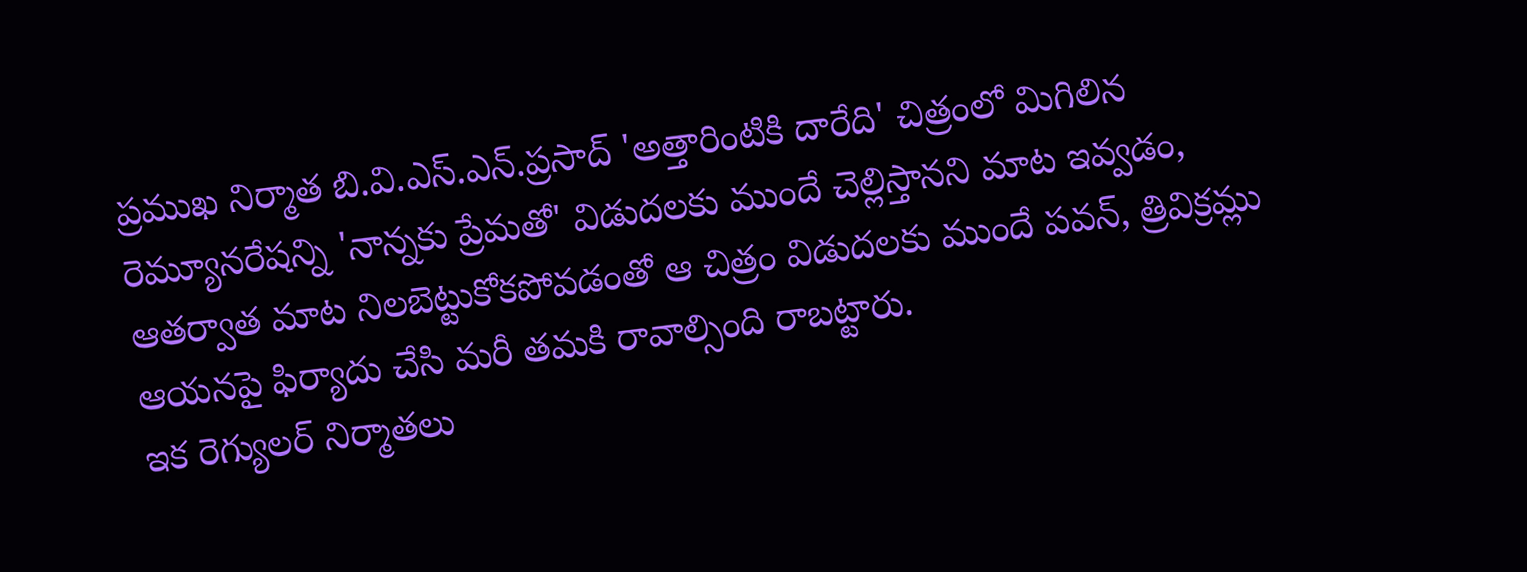ప్రముఖ నిర్మాత బి.వి.ఎస్.ఎన్.ప్రసాద్ 'అత్తారింటికి దారేది' చిత్రంలో మిగిలిన రెమ్యూనరేషన్ని 'నాన్నకు ప్రేమతో' విడుదలకు ముందే చెల్లిస్తానని మాట ఇవ్వడం, ఆతర్వాత మాట నిలబెట్టుకోకపోవడంతో ఆ చిత్రం విడుదలకు ముందే పవన్, త్రివిక్రమ్లు ఆయనపై ఫిర్యాదు చేసి మరీ తమకి రావాల్సింది రాబట్టారు.
ఇక రెగ్యులర్ నిర్మాతలు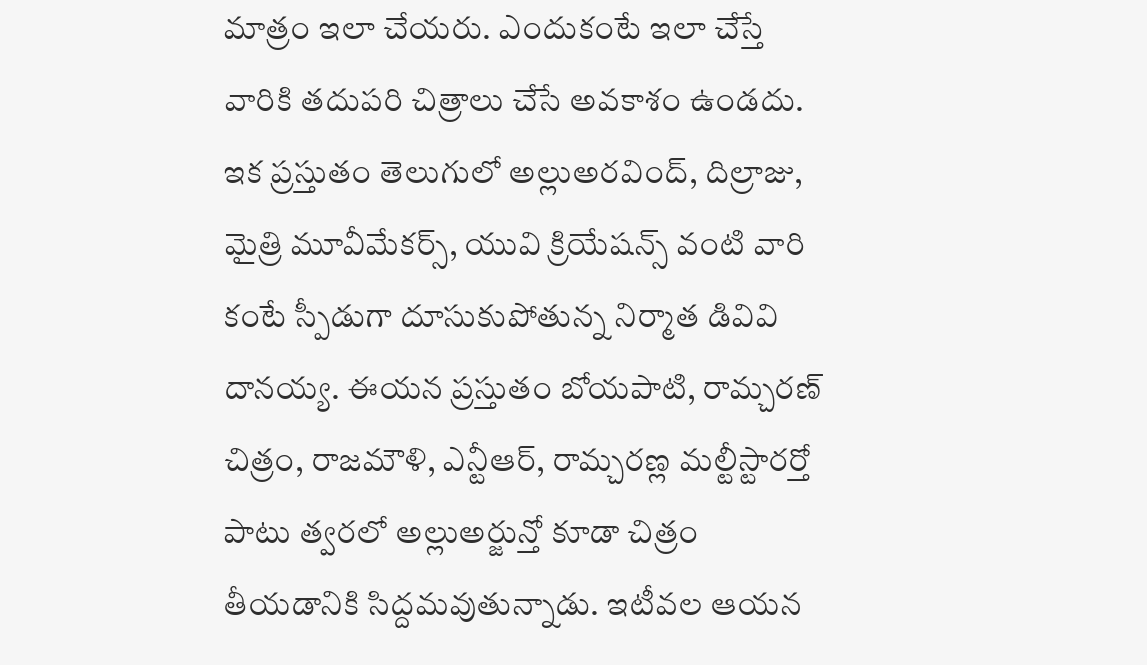మాత్రం ఇలా చేయరు. ఎందుకంటే ఇలా చేస్తే వారికి తదుపరి చిత్రాలు చేసే అవకాశం ఉండదు. ఇక ప్రస్తుతం తెలుగులో అల్లుఅరవింద్, దిల్రాజు, మైత్రి మూవీమేకర్స్, యువి క్రియేషన్స్ వంటి వారి కంటే స్పీడుగా దూసుకుపోతున్న నిర్మాత డివివి దానయ్య. ఈయన ప్రస్తుతం బోయపాటి, రామ్చరణ్ చిత్రం, రాజమౌళి, ఎన్టీఆర్, రామ్చరణ్ల మల్టీస్టారర్తో పాటు త్వరలో అల్లుఅర్జున్తో కూడా చిత్రం తీయడానికి సిద్దమవుతున్నాడు. ఇటీవల ఆయన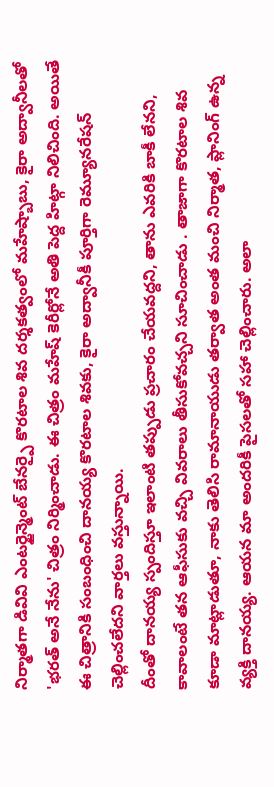నిర్మాతగా డివివి ఎంటర్టైన్మెంట్ బేనర్పై కొరటాల శివ దర్శకత్వంలో మహేష్బాబు, కైరా అద్వానీలతో 'భరత్ అనే నేను' చిత్రం నిర్మించాడు. ఈ చిత్రం మహేష్ కెరీర్లోనే అతి పెద్ద హిట్గా నిలిచింది. అయితే ఈ చిత్రానికి సంబంధించి దానయ్య కొరటాల శివకు, కైరా అద్వానీకీ పూర్తిగా రెమ్యూనరేషన్ చెల్లించలేదని వార్తలు వస్తున్నాయి.
దీంతో దానయ్య స్పందిస్తూ ఇలాంటి తప్పుడు ప్రచారం చేయవద్దని, తాను ఎవరికి బాకీ లేనని, కావాలంటే తన ఆఫీసుకు వచ్చి వివరాలు తీసుకోవచ్చని సూచించాడు . తాజాగా కొరటాల శివ కూడా మాట్లాడుతూ, నాకు తెలిసి రామానాయుడు తర్వాత అంత మంచి నిర్మాత, ప్లానింగ్ ఉన్న వ్యక్తి దానయ్య. ఆయన మా అందరికీ పైసలతో సహా చెల్లించారు. అలా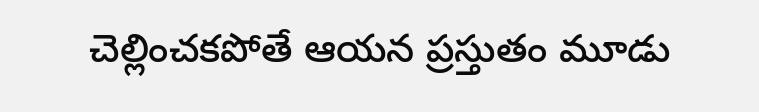చెల్లించకపోతే ఆయన ప్రస్తుతం మూడు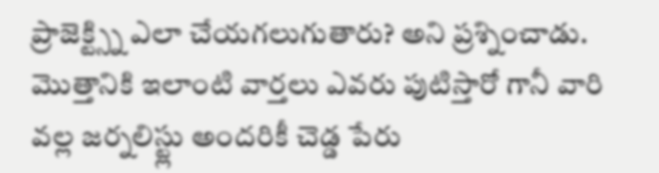ప్రాజెక్ట్స్ని ఎలా చేయగలుగుతారు? అని ప్రశ్నించాడు. మొత్తానికి ఇలాంటి వార్తలు ఎవరు పుటిస్తారో గానీ వారి వల్ల జర్నలిస్ట్లు అందరికీ చెడ్డ పేరు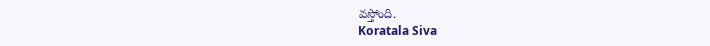వస్తోంది.
Koratala Siva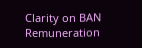Clarity on BAN Remuneration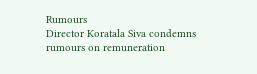Rumours
Director Koratala Siva condemns rumours on remuneration